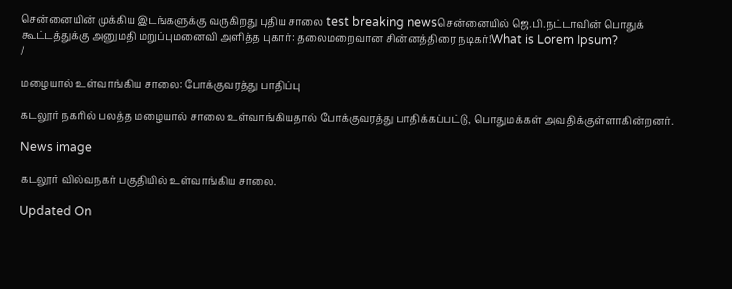சென்னையின் முக்கிய இடங்களுக்கு வருகிறது புதிய சாலை test breaking newsசென்னையில் ஜெ.பி.நட்டாவின் பொதுக் கூட்டத்துக்கு அனுமதி மறுப்புமனைவி அளித்த புகார்: தலைமறைவான சின்னத்திரை நடிகர்!What is Lorem Ipsum?
/

மழையால் உள்வாங்கிய சாலை: போக்குவரத்து பாதிப்பு

கடலூர் நகரில் பலத்த மழையால் சாலை உள்வாங்கியதால் போக்குவரத்து பாதிக்கப்பட்டு, பொதுமக்கள் அவதிக்குள்ளாகின்றனர்.

News image

கடலூர் வில்வநகர் பகுதியில் உள்வாங்கிய சாலை.

Updated On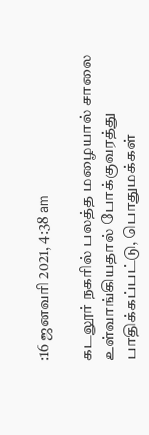:16 ஜனவரி 2021, 4:38 am

கடலூர் நகரில் பலத்த மழையால் சாலை உள்வாங்கியதால் போக்குவரத்து பாதிக்கப்பட்டு, பொதுமக்கள்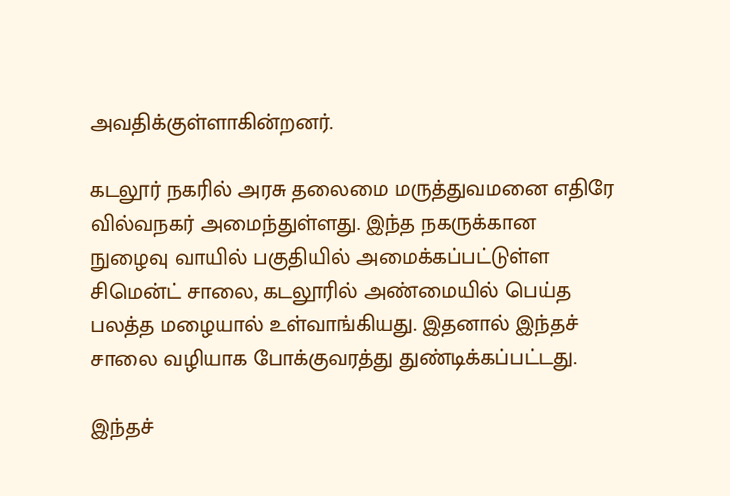அவதிக்குள்ளாகின்றனர்.

கடலூர் நகரில் அரசு தலைமை மருத்துவமனை எதிரே வில்வநகர் அமைந்துள்ளது. இந்த நகருக்கான நுழைவு வாயில் பகுதியில் அமைக்கப்பட்டுள்ள சிமென்ட் சாலை, கடலூரில் அண்மையில் பெய்த பலத்த மழையால் உள்வாங்கியது. இதனால் இந்தச் சாலை வழியாக போக்குவரத்து துண்டிக்கப்பட்டது.

இந்தச்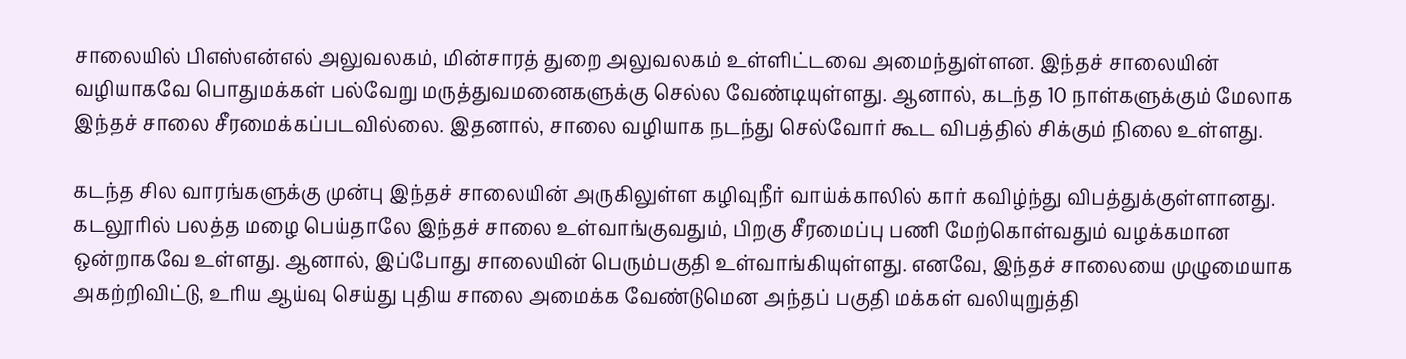சாலையில் பிஎஸ்என்எல் அலுவலகம், மின்சாரத் துறை அலுவலகம் உள்ளிட்டவை அமைந்துள்ளன. இந்தச் சாலையின் வழியாகவே பொதுமக்கள் பல்வேறு மருத்துவமனைகளுக்கு செல்ல வேண்டியுள்ளது. ஆனால், கடந்த 10 நாள்களுக்கும் மேலாக இந்தச் சாலை சீரமைக்கப்படவில்லை. இதனால், சாலை வழியாக நடந்து செல்வோர் கூட விபத்தில் சிக்கும் நிலை உள்ளது.

கடந்த சில வாரங்களுக்கு முன்பு இந்தச் சாலையின் அருகிலுள்ள கழிவுநீர் வாய்க்காலில் கார் கவிழ்ந்து விபத்துக்குள்ளானது. கடலூரில் பலத்த மழை பெய்தாலே இந்தச் சாலை உள்வாங்குவதும், பிறகு சீரமைப்பு பணி மேற்கொள்வதும் வழக்கமான ஒன்றாகவே உள்ளது. ஆனால், இப்போது சாலையின் பெரும்பகுதி உள்வாங்கியுள்ளது. எனவே, இந்தச் சாலையை முழுமையாக அகற்றிவிட்டு, உரிய ஆய்வு செய்து புதிய சாலை அமைக்க வேண்டுமென அந்தப் பகுதி மக்கள் வலியுறுத்தி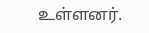உள்ளனர்.